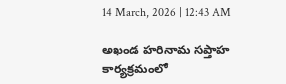14 March, 2026 | 12:43 AM

అఖండ హరినామ సప్తాహ కార్యక్రమంలో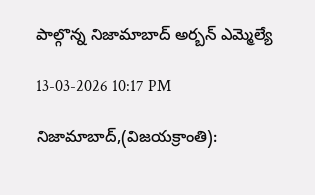పాల్గొన్న నిజామాబాద్ అర్బన్ ఎమ్మెల్యే

13-03-2026 10:17 PM

నిజామాబాద్,(విజయక్రాంతి):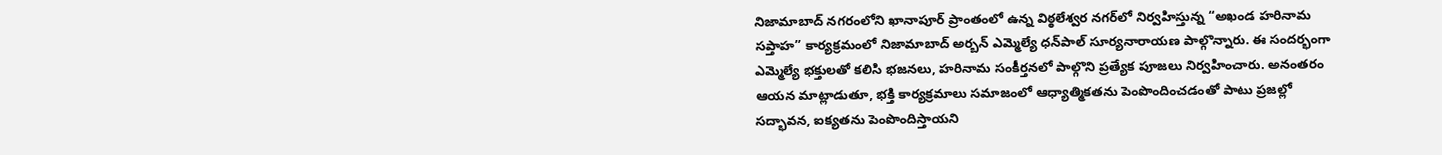నిజామాబాద్ నగరంలోని ఖానాపూర్ ప్రాంతంలో ఉన్న విఠ్ఠలేశ్వర నగర్‌లో నిర్వహిస్తున్న “అఖండ హరినామ సప్తాహ” కార్యక్రమంలో నిజామాబాద్ అర్బన్ ఎమ్మెల్యే ధన్‌పాల్ సూర్యనారాయణ పాల్గొన్నారు. ఈ సందర్భంగా ఎమ్మెల్యే భక్తులతో కలిసి భజనలు, హరినామ సంకీర్తనలో పాల్గొని ప్రత్యేక పూజలు నిర్వహించారు. అనంతరం ఆయన మాట్లాడుతూ, భక్తి కార్యక్రమాలు సమాజంలో ఆధ్యాత్మికతను పెంపొందించడంతో పాటు ప్రజల్లో సద్భావన, ఐక్యతను పెంపొందిస్తాయని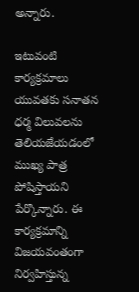అన్నారు.

ఇటువంటి కార్యక్రమాలు యువతకు సనాతన ధర్మ విలువలను తెలియజేయడంలో ముఖ్య పాత్ర పోషిస్తాయని పేర్కొన్నారు. ఈ కార్యక్రమాన్ని విజయవంతంగా నిర్వహిస్తున్న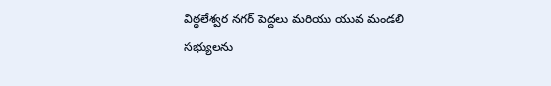విఠ్ఠలేశ్వర నగర్ పెద్దలు మరియు యువ మండలి సభ్యులను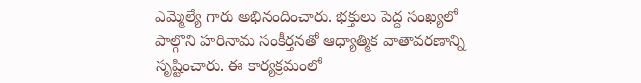ఎమ్మెల్యే గారు అభినందించారు. భక్తులు పెద్ద సంఖ్యలో పాల్గొని హరినామ సంకీర్తనతో ఆధ్యాత్మిక వాతావరణాన్ని సృష్టించారు. ఈ కార్యక్రమంలో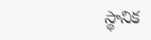స్థానిక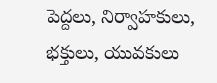పెద్దలు, నిర్వాహకులు, భక్తులు, యువకులు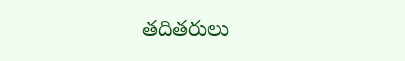తదితరులు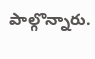పాల్గొన్నారు.